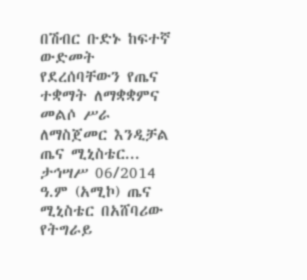በሽብር ቡድኑ ከፍተኛ ውድመት የደረሰባቸውን የጤና ተቋማት ለማቋቋምና መልሶ ሥራ ለማስጀመር እንዲቻል ጤና ሚኒስቴር...
ታኅሣሥ 06/2014 ዓ.ም (አሚኮ) ጤና ሚኒስቴር በአሸባሪው የትግራይ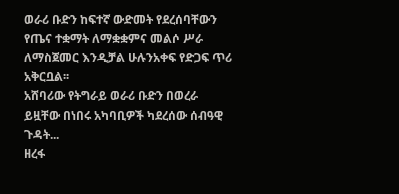ወራሪ ቡድን ከፍተኛ ውድመት የደረሰባቸውን የጤና ተቋማት ለማቋቋምና መልሶ ሥራ ለማስጀመር እንዲቻል ሁሉንአቀፍ የድጋፍ ጥሪ አቅርቧል፡፡
አሸባሪው የትግራይ ወራሪ ቡድን በወረራ ይዟቸው በነበሩ አካባቢዎች ካደረሰው ሰብዓዊ ጉዳት...
ዘረፋ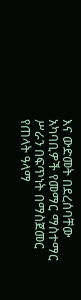እና ውድመት በደረሰባቸው አካባቢዎች የመማር ማስተማር ሥራን በፍጥነት በማስጀመር የጠላት ዓላማ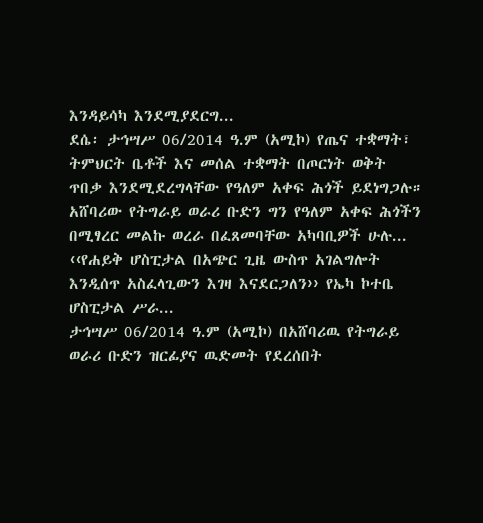እንዳይሳካ እንደሚያደርግ...
ደሴ፡ ታኅሣሥ 06/2014 ዓ.ም (አሚኮ) የጤና ተቋማት፣ ትምህርት ቤቶች እና መሰል ተቋማት በጦርነት ወቅት ጥበቃ እንደሚደረግላቸው የዓለም አቀፍ ሕጎች ይደነግጋሉ። አሸባሪው የትግራይ ወራሪ ቡድን ግን የዓለም አቀፍ ሕጎችን በሚፃረር መልኩ ወረራ በፈጸመባቸው አካባቢዎች ሁሉ...
‹‹የሐይቅ ሆስፒታል በአጭር ጊዜ ውስጥ አገልግሎት እንዲሰጥ አስፈላጊውን እገዛ እናደርጋለን›› የኤካ ኮተቤ ሆስፒታል ሥራ...
ታኅሣሥ 06/2014 ዓ.ም (አሚኮ) በአሸባሪዉ የትግራይ ወራሪ ቡድን ዝርፊያና ዉድመት የደረሰበት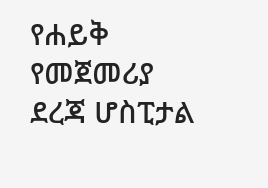የሐይቅ የመጀመሪያ ደረጃ ሆስፒታል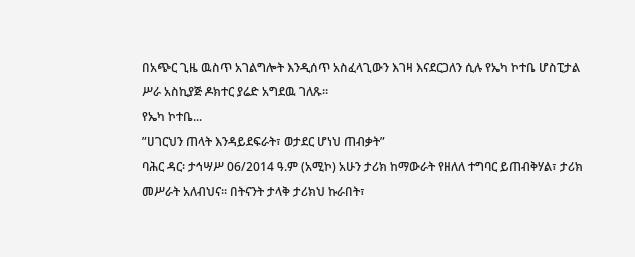በአጭር ጊዜ ዉስጥ አገልግሎት እንዲሰጥ አስፈላጊውን እገዛ እናደርጋለን ሲሉ የኤካ ኮተቤ ሆስፒታል ሥራ አስኪያጅ ዶክተር ያሬድ አግደዉ ገለጹ።
የኤካ ኮተቤ...
ʺሀገርህን ጠላት እንዳይደፍራት፣ ወታደር ሆነህ ጠብቃት”
ባሕር ዳር፡ ታኅሣሥ 06/2014 ዓ.ም (አሚኮ) አሁን ታሪክ ከማውራት የዘለለ ተግባር ይጠብቅሃል፣ ታሪክ መሥራት አለብህና፡፡ በትናንት ታላቅ ታሪክህ ኩራበት፣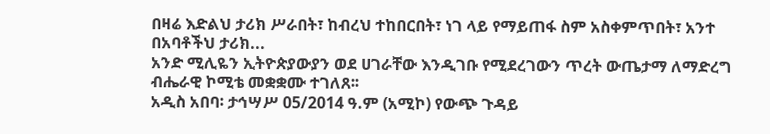በዛሬ እድልህ ታሪክ ሥራበት፣ ከብረህ ተከበርበት፣ ነገ ላይ የማይጠፋ ስም አስቀምጥበት፣ አንተ በአባቶችህ ታሪክ...
አንድ ሚሊዬን ኢትዮጵያውያን ወደ ሀገራቸው እንዲገቡ የሚደረገውን ጥረት ውጤታማ ለማድረግ ብሔራዊ ኮሚቴ መቋቋሙ ተገለጸ፡፡
አዲስ አበባ፡ ታኅሣሥ 05/2014 ዓ.ም (አሚኮ) የውጭ ጉዳይ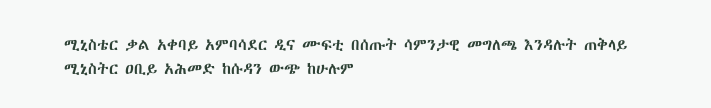ሚኒስቴር ቃል አቀባይ አምባሳደር ዲና ሙፍቲ በሰጡት ሳምንታዊ መግለጫ እንዳሉት ጠቅላይ ሚኒስትር ዐቢይ አሕመድ ከሱዳን ውጭ ከሁሉም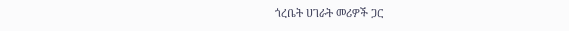ጎረቤት ሀገራት መሪዎች ጋር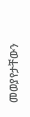መወያየታቸውን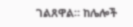ገልጸዋል። ከሌሎች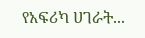የአፍሪካ ሀገራት...